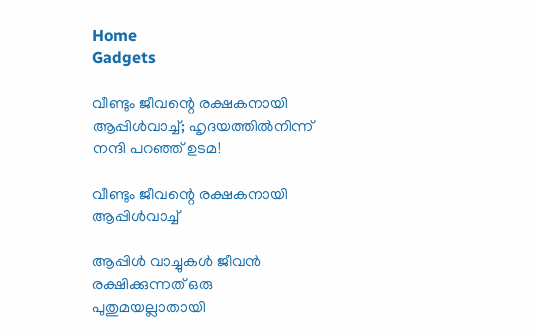Home
Gadgets

വീണ്ടും ജീവന്റെ രക്ഷകനായി ആപ്പിൾവാച്ച്; ഹൃദയത്തിൽനിന്ന് നന്ദി പറഞ്ഞ് ഉടമ!

വീണ്ടും ജീവന്റെ രക്ഷകനായി ആപ്പിൾവാച്ച്

ആപ്പിൾ വാച്ചുകൾ ജീവൻ രക്ഷിക്കുന്നത് ഒരു പുതുമയല്ലാതായി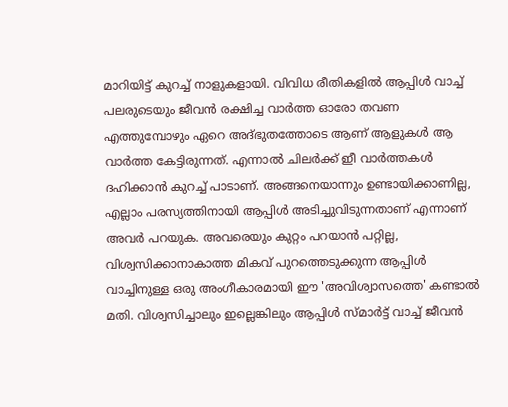മാറിയിട്ട് കുറച്ച് നാളുകളായി. വിവിധ രീതികളിൽ ആപ്പിൾ വാച്ച് പലരുടെയും ജീവൻ രക്ഷിച്ച വാർത്ത ഓരോ തവണ എത്തുമ്പോഴും ഏറെ അ‌ദ്ഭുതത്തോടെ ആണ് ആളുകൾ ആ വാർത്ത കേട്ടിരുന്നത്. എന്നാൽ ചിലർക്ക് ഇീ വാർത്തകൾ ദഹിക്കാൻ കുറച്ച് പാടാണ്. അ‌ങ്ങനെയാന്നും ഉണ്ടായിക്കാണില്ല, എല്ലാം പരസ്യത്തിനായി ആപ്പിൾ അ‌ടിച്ചുവിടുന്നതാണ് എന്നാണ് അ‌വർ പറയുക. അ‌വരെയും കുറ്റം പറയാൻ പറ്റില്ല, വിശ്വസിക്കാനാകാത്ത മികവ് പുറത്തെടുക്കുന്ന ആപ്പിൾ വാച്ചിനുള്ള ഒരു അ‌ംഗീകാരമായി ഈ 'അ‌വിശ്വാസത്തെ' കണ്ടാൽ മതി. വിശ്വസിച്ചാലും ഇല്ലെങ്കിലും ആപ്പിൾ സ്മാർട്ട് വാച്ച് ജീവൻ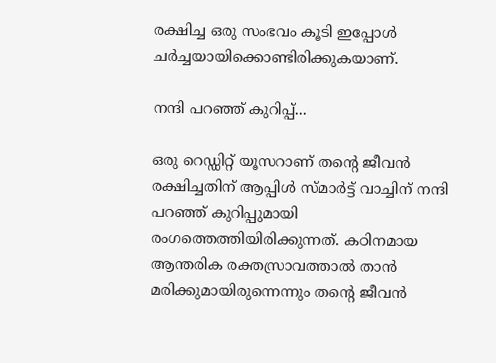രക്ഷിച്ച ഒരു സംഭവം കൂടി ഇപ്പോൾ ചർച്ചയായിക്കൊണ്ടിരിക്കുകയാണ്.

നന്ദി പറഞ്ഞ് കുറിപ്പ്...

ഒരു റെഡ്ഡിറ്റ് യൂസറാണ് തന്റെ ജീവൻ രക്ഷിച്ചതിന് ആപ്പിൾ സ്മാർട്ട് വാച്ചിന് നന്ദി പറഞ്ഞ് കുറിപ്പുമായി രംഗത്തെത്തിയിരിക്കുന്നത്. കഠിനമായ ആന്തരിക രക്തസ്രാവത്താൽ താൻ മരിക്കുമായിരുന്നെന്നും തന്റെ ജീവൻ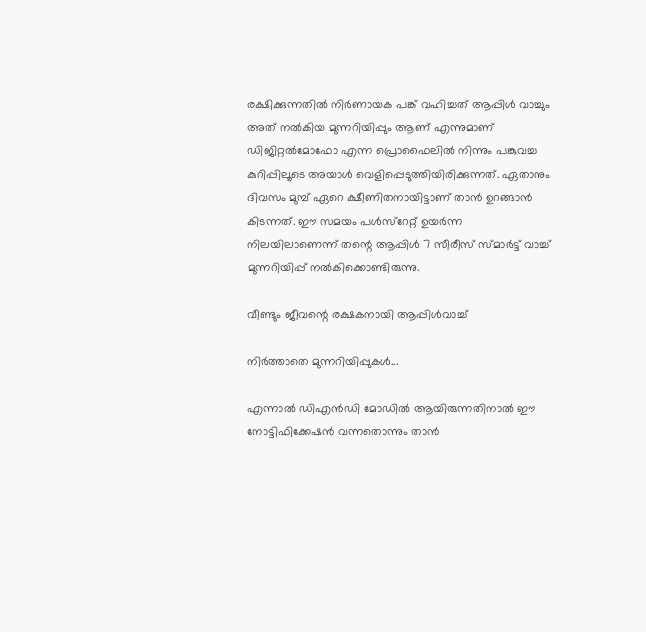രക്ഷിക്കുന്നതിൽ നിർണായക പങ്ക് വഹിച്ചത് ആപ്പിൾ വാച്ചും അ‌ത് നൽകിയ മുന്നറിയിപ്പും ആണ് എന്നുമാണ് ഡിജിറ്റൽമോഫോ എന്ന പ്രൊഫൈലിൽ നിന്നും പങ്കുവച്ച കുറിപ്പിലൂടെ അ‌യാൾ വെളിപ്പെടുത്തിയിരിക്കുന്നത്. ഏതാനും ദിവസം മുമ്പ് ഏറെ ക്ഷീണിതനായിട്ടാണ് താൻ ഉറങ്ങാൻ കിടന്നത്. ഈ സമയം പൾസ്റേറ്റ് ഉയർന്ന നിലയിലാണെന്ന് തന്റെ ആപ്പിൾ 7 സീരീസ് സ്മാർട്ട് വാച്ച് മുന്നറിയിപ്പ് നൽകിക്കൊണ്ടിരുന്നു.

വീണ്ടും ജീവന്റെ രക്ഷകനായി ആപ്പിൾവാച്ച്

നിർത്താതെ മുന്നറിയിപ്പുകൾ...

എന്നാൽ ഡിഎൻഡി മോഡിൽ ആയിരുന്നതിനാൽ ഈ നോട്ടിഫിക്കേഷൻ വന്നതൊന്നും താൻ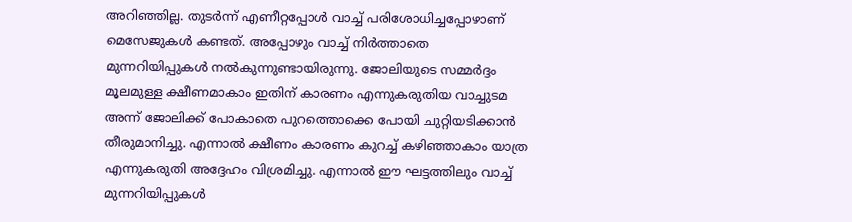അ‌റിഞ്ഞില്ല. തുടർന്ന് എണീറ്റപ്പോൾ വാച്ച് പരിശോധിച്ചപ്പോഴാണ് മെസേജുകൾ കണ്ടത്. അ‌പ്പോഴും വാച്ച് നിർത്താതെ മുന്നറിയിപ്പുകൾ നൽകുന്നുണ്ടായിരുന്നു. ജോലിയുടെ സമ്മർദ്ദം മൂലമുള്ള ക്ഷീണമാകാം ഇതിന് കാരണം എന്നുകരുതിയ വാച്ചുടമ അ‌ന്ന് ജോലിക്ക് പോകാതെ പുറത്തൊക്കെ പോയി ചുറ്റിയടിക്കാൻ തീരുമാനിച്ചു. എന്നാൽ ക്ഷീണം കാരണം കുറച്ച് കഴിഞ്ഞാകാം യാത്ര എന്നുകരുതി അ‌ദ്ദേഹം വിശ്രമിച്ചു. എന്നാൽ ഈ ഘട്ടത്തിലും വാച്ച് മുന്നറിയിപ്പുകൾ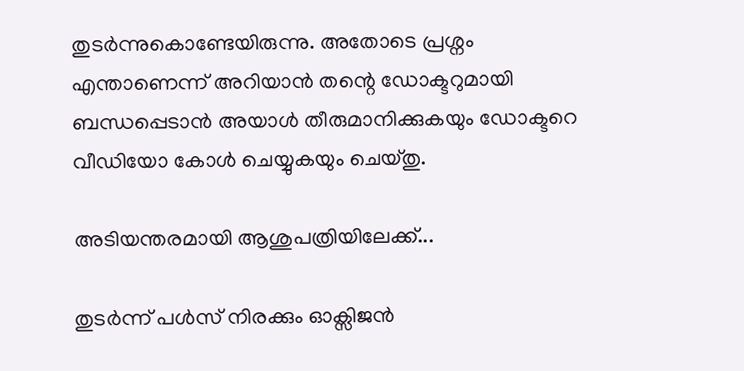തുടർന്നുകൊണ്ടേയിരുന്നു. അ‌തോടെ പ്രശ്നം എന്താണെന്ന് അ‌റിയാൻ തന്റെ ഡോക്ടറുമായി ബന്ധപ്പെടാൻ അ‌യാൾ തീരുമാനിക്കുകയും ഡോക്ടറെ വീഡിയോ കോൾ ചെയ്യുകയും ചെയ്തു.

അ‌ടിയന്തരമായി ആശുപത്രിയിലേക്ക്...

തുടർന്ന് പൾസ് നിരക്കും ഓക്സിജൻ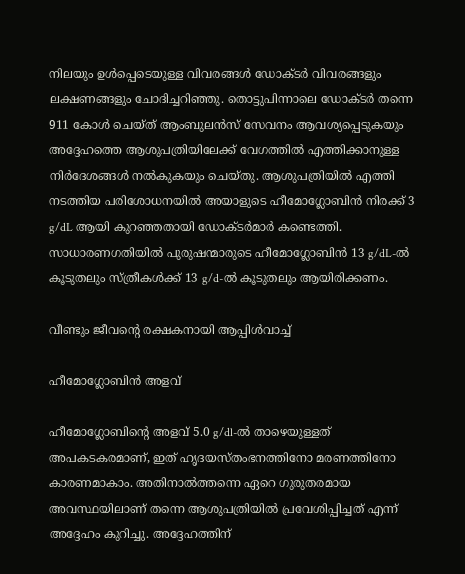നിലയും ഉൾപ്പെടെയുള്ള വിവരങ്ങൾ ഡോക്‌ടർ വിവരങ്ങളും ലക്ഷണങ്ങളും ചോദിച്ചറിഞ്ഞു. തൊട്ടുപിന്നാലെ ഡോക്ടർ തന്നെ 911 കോൾ ചെയ്ത് ആംബുലൻസ് സേവനം ആവശ്യപ്പെടുകയും അ‌ദ്ദേഹത്തെ ആശുപത്രിയിലേക്ക് വേഗത്തിൽ എത്തിക്കാനുള്ള നിർദേശങ്ങൾ നൽകുകയും ചെയ്തു. ആശുപത്രിയിൽ എത്തി നടത്തിയ പരിശോധനയിൽ അ‌യാളുടെ ഹീമോഗ്ലോബിൻ നിരക്ക് 3 g/dL ആയി കുറഞ്ഞതായി ഡോക്ടർമാർ കണ്ടെത്തി. സാധാരണഗതിയിൽ പുരുഷന്മാരുടെ ഹീമോഗ്ലോബിൻ 13 g/dL-ൽ കൂടുതലും സ്ത്രീകൾക്ക് 13 g/d-ൽ കൂടുതലും ആയിരിക്കണം.

വീണ്ടും ജീവന്റെ രക്ഷകനായി ആപ്പിൾവാച്ച്

ഹീമോഗ്ലോബിൻ അ‌ളവ്

ഹീമോഗ്ലോബിന്റെ അളവ് 5.0 g/dl-ൽ താഴെയുള്ളത് അപകടകരമാണ്, ഇത് ഹൃദയസ്തംഭനത്തിനോ മരണത്തിനോ കാരണമാകാം. അതിനാൽത്തന്നെ ഏറെ ഗുരുതരമായ അ‌വസ്ഥയിലാണ് തന്നെ ആശുപത്രിയിൽ പ്രവേശിപ്പിച്ചത് എന്ന് അ‌ദ്ദേഹം കുറിച്ചു. അ‌ദ്ദേഹത്തിന്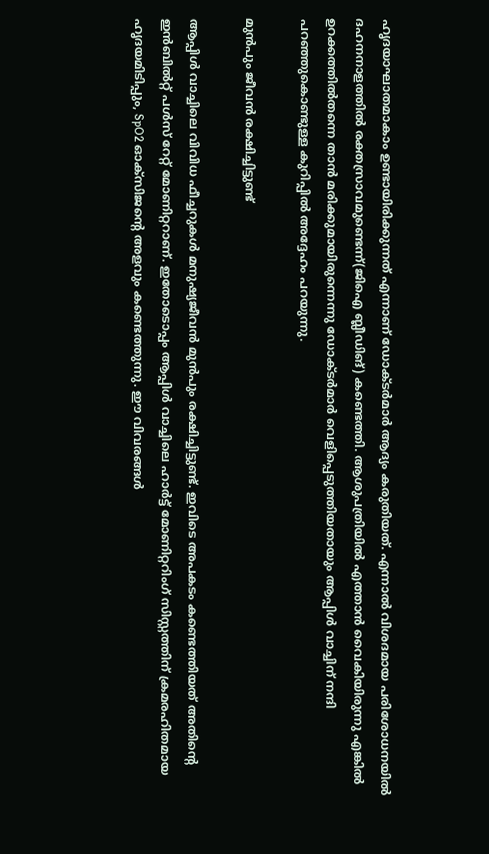ഹൃദയാഘാതമാകാം ഉണ്ടായിരിക്കുന്നത് എന്നാണ് ഡോക്ടർമാർ ആദ്യം കരുതിയത്. എന്നാൽ വിശദമായ പരിശോധനയിൽ ദഹനനാളത്തിൽ രക്തസ്രാവമുണ്ടെന്ന്(ജിഐ ബ്ലീഡിങ്) കണ്ടെത്തി. ആശുപത്രിയിൽ എത്താൻ വൈകിയിരുന്നു എങ്കിൽ ഉറക്കത്തിൽതന്നെ താൻ മരിക്കുമായിരുന്നെന്നു ഡോക്ടർമാർ വെളിപ്പെടുത്തിയതായും ആപ്പിൾ വാച്ചിന് നന്ദി പറഞ്ഞുകൊണ്ടുള്ള കുറിപ്പിൽ അ‌ദ്ദേഹം പറയുന്നു.

മുൻപും ജീവൻ രക്ഷിച്ചിട്ടുണ്ട്

ആപ്പിൾ വാച്ചിലെ വിവിധ ഫീച്ചറുകൾ മനുഷ്യജീവൻ മുൻപും രക്ഷിച്ചിട്ടുണ്ട്. ഇവിടെ അ‌പകടം കണ്ടെത്തിയത് അ‌തിന്റെ ഇൻബിൽറ്റ് പൾസ് റേറ്റ് മോണിറ്ററാണ്. ഇതോടൊപ്പം ആപ്പിൾ വാച്ചിലെ ഹാർട്ട് മോണിറ്ററിംഗ് സിസ്റ്റത്തിന് ക്രമരഹിതമായ ഹൃദയമിടിപ്പും, SpO2 ഓക്സിജന്റെ അളവും കണ്ടെത്തുന്നു. ഈ വിവരങ്ങൾ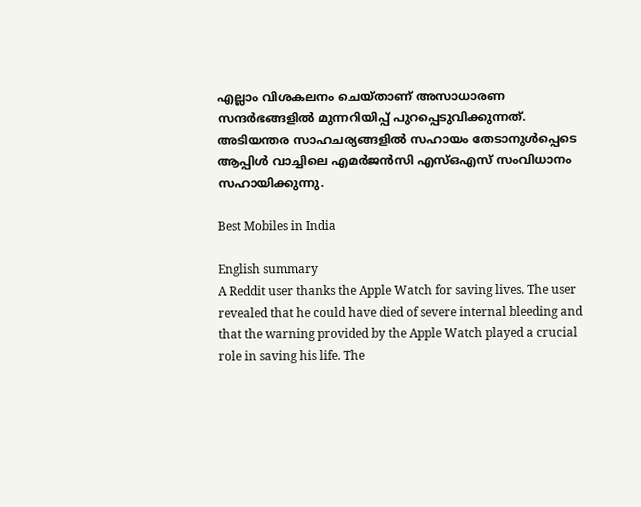എല്ലാം വിശകലനം ചെയ്താണ് അ‌സാധാരണ സന്ദർഭങ്ങളിൽ മുന്നറിയിപ്പ് പുറപ്പെടുവിക്കുന്നത്. അ‌ടിയന്തര സാഹചര്യങ്ങളിൽ സഹായം തേടാനുൾപ്പെടെ ആപ്പിൾ വാച്ചിലെ എമർജൻസി എസ്ഒഎസ് സംവിധാനം സഹായിക്കുന്നു.

Best Mobiles in India

English summary
A Reddit user thanks the Apple Watch for saving lives. The user revealed that he could have died of severe internal bleeding and that the warning provided by the Apple Watch played a crucial role in saving his life. The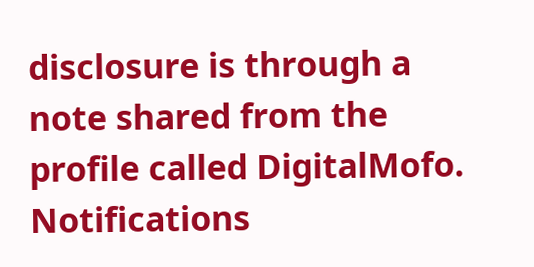disclosure is through a note shared from the profile called DigitalMofo.
Notifications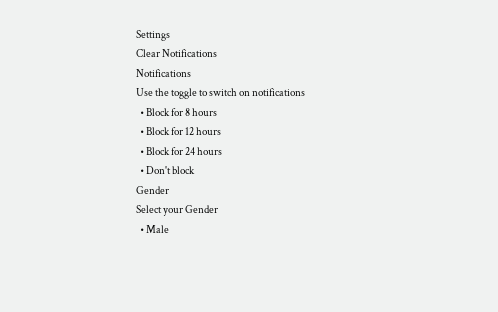Settings
Clear Notifications
Notifications
Use the toggle to switch on notifications
  • Block for 8 hours
  • Block for 12 hours
  • Block for 24 hours
  • Don't block
Gender
Select your Gender
  • Male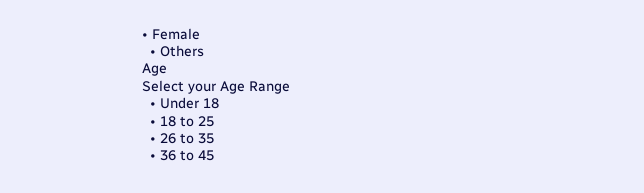• Female
  • Others
Age
Select your Age Range
  • Under 18
  • 18 to 25
  • 26 to 35
  • 36 to 45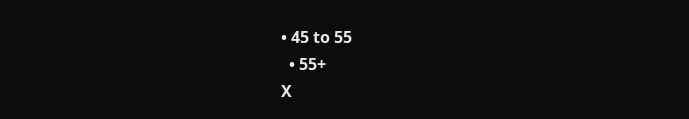• 45 to 55
  • 55+
X